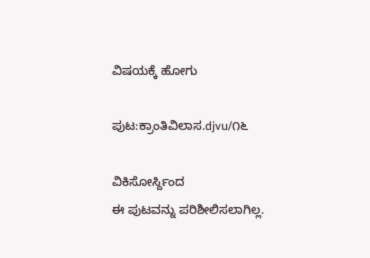ವಿಷಯಕ್ಕೆ ಹೋಗು

ಪುಟ:ಕ್ರಾಂತಿವಿಲಾಸ.djvu/೧೬

ವಿಕಿಸೋರ್ಸ್ದಿಂದ
ಈ ಪುಟವನ್ನು ಪರಿಶೀಲಿಸಲಾಗಿಲ್ಲ.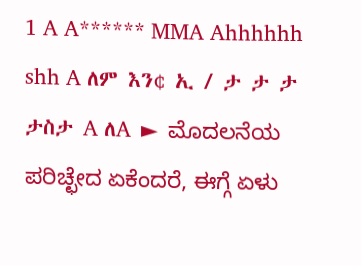1 A A****** MMA Ahhhhhh shh A ለም እን¢ ኢ / ታ ታ ታ ታስታ A ለA ► ಮೊದಲನೆಯ ಪರಿಚ್ಛೇದ ಏಕೆಂದರೆ, ಈಗ್ಗೆ ಏಳು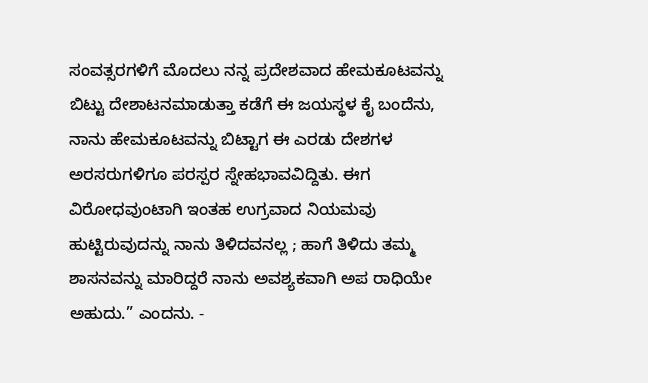ಸಂವತ್ಸರಗಳಿಗೆ ಮೊದಲು ನನ್ನ ಪ್ರದೇಶವಾದ ಹೇಮಕೂಟವನ್ನು ಬಿಟ್ಟು ದೇಶಾಟನಮಾಡುತ್ತಾ ಕಡೆಗೆ ಈ ಜಯಸ್ಥಳ ಕೈ ಬಂದೆನು, ನಾನು ಹೇಮಕೂಟವನ್ನು ಬಿಟ್ಟಾಗ ಈ ಎರಡು ದೇಶಗಳ ಅರಸರುಗಳಿಗೂ ಪರಸ್ಪರ ಸ್ನೇಹಭಾವವಿದ್ದಿತು. ಈಗ ವಿರೋಧವುಂಟಾಗಿ ಇಂತಹ ಉಗ್ರವಾದ ನಿಯಮವು ಹುಟ್ಟಿರುವುದನ್ನು ನಾನು ತಿಳಿದವನಲ್ಲ ; ಹಾಗೆ ತಿಳಿದು ತಮ್ಮ ಶಾಸನವನ್ನು ಮಾರಿದ್ದರೆ ನಾನು ಅವಶ್ಯಕವಾಗಿ ಅಪ ರಾಧಿಯೇ ಅಹುದು.” ಎಂದನು. -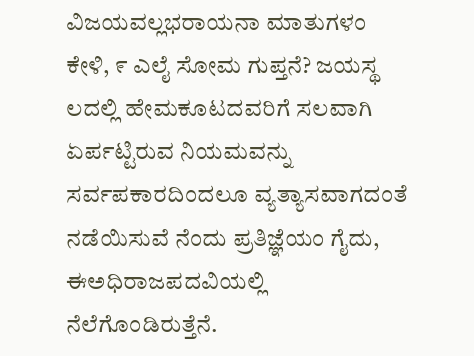ವಿಜಯವಲ್ಲಭರಾಯನಾ ಮಾತುಗಳಂ ಕೇಳಿ, ೯ ಎಲೈ ಸೋಮ ಗುಪ್ತನೆ? ಜಯಸ್ಥ ಲದಲ್ಲಿ ಹೇಮಕೂಟದವರಿಗೆ ಸಲವಾಗಿ ಏರ್ಪಟ್ಟಿರುವ ನಿಯಮವನ್ನು ಸರ್ವಪಕಾರದಿಂದಲೂ ವ್ಯತ್ಯಾಸವಾಗದಂತೆ ನಡೆಯಿಸುವೆ ನೆಂದು ಪ್ರತಿಜ್ಞೆಯಂ ಗೈದು, ಈಅಧಿರಾಜಪದವಿಯಲ್ಲಿ ನೆಲೆಗೊಂಡಿರುತ್ತೆನೆ.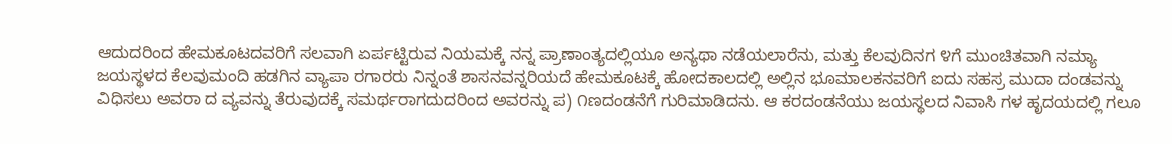ಆದುದರಿಂದ ಹೇಮಕೂಟದವರಿಗೆ ಸಲವಾಗಿ ಏರ್ಪಟ್ಟಿರುವ ನಿಯಮಕ್ಕೆ ನನ್ನ ಪ್ರಾಣಾಂತ್ಯದಲ್ಲಿಯೂ ಅನ್ಯಥಾ ನಡೆಯಲಾರೆನು, ಮತ್ತು ಕೆಲವುದಿನಗ ೪ಗೆ ಮುಂಚಿತವಾಗಿ ನಮ್ಯಾ ಜಯಸ್ಥಳದ ಕೆಲವುಮಂದಿ ಹಡಗಿನ ವ್ಯಾಪಾ ರಗಾರರು ನಿನ್ನಂತೆ ಶಾಸನವನ್ನರಿಯದೆ ಹೇಮಕೂಟಕ್ಕೆ ಹೋದಕಾಲದಲ್ಲಿ ಅಲ್ಲಿನ ಭೂಮಾಲಕನವರಿಗೆ ಐದು ಸಹಸ್ರ ಮುದಾ ದಂಡವನ್ನು ವಿಧಿಸಲು ಅವರಾ ದ ವ್ಯವನ್ನು ತೆರುವುದಕ್ಕೆ ಸಮರ್ಥರಾಗದುದರಿಂದ ಅವರನ್ನು ಪ) ೧ಣದಂಡನೆಗೆ ಗುರಿಮಾಡಿದನು. ಆ ಕರದಂಡನೆಯು ಜಯಸ್ಥಲದ ನಿವಾಸಿ ಗಳ ಹೃದಯದಲ್ಲಿ ಗಲೂ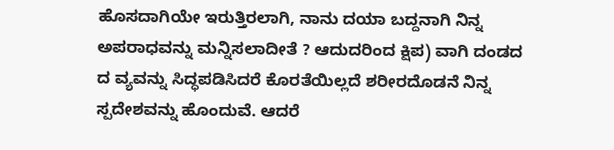ಹೊಸದಾಗಿಯೇ ಇರುತ್ತಿರಲಾಗಿ, ನಾನು ದಯಾ ಬದ್ದನಾಗಿ ನಿನ್ನ ಅಪರಾಧವನ್ನು ಮನ್ನಿಸಲಾದೀತೆ ? ಆದುದರಿಂದ ಕ್ಷಿಪ) ವಾಗಿ ದಂಡದ ದ ವ್ಯವನ್ನು ಸಿದ್ಧಪಡಿಸಿದರೆ ಕೊರತೆಯಿಲ್ಲದೆ ಶರೀರದೊಡನೆ ನಿನ್ನ ಸ್ಪದೇಶವನ್ನು ಹೊಂದುವೆ. ಆದರೆ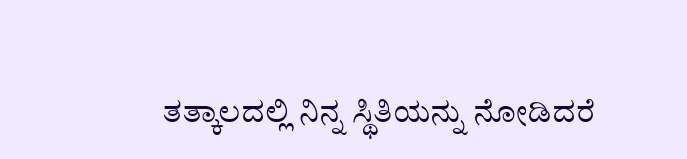ತತ್ಕಾಲದಲ್ಲಿ ನಿನ್ನ ಸ್ಥಿತಿಯನ್ನು ನೋಡಿದರೆ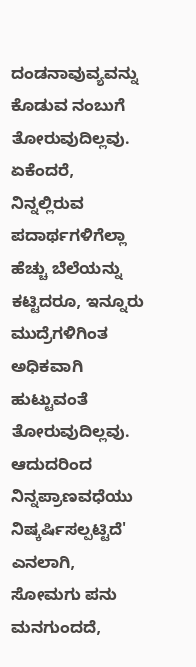ದಂಡನಾವುವ್ಯವನ್ನು ಕೊಡುವ ನಂಬುಗೆ ತೋರುವುದಿಲ್ಲವು. ಏಕೆಂದರೆ, ನಿನ್ನಲ್ಲಿರುವ ಪದಾರ್ಥಗಳಿಗೆಲ್ಲಾ ಹೆಚ್ಚು ಬೆಲೆಯನ್ನು ಕಟ್ಟಿದರೂ, ಇನ್ನೂರು ಮುದ್ರೆಗಳಿಗಿಂತ ಅಧಿಕವಾಗಿ ಹುಟ್ಟುವಂತೆ ತೋರುವುದಿಲ್ಲವು. ಆದುದರಿಂದ ನಿನ್ನಪ್ರಾಣವಧೆಯು ನಿಷ್ಕರ್ಷಿಸಲ್ಪಟ್ಟಿದೆ' ಎನಲಾಗಿ, ಸೋಮಗು ಪನು ಮನಗುಂದದೆ,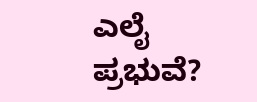ಎಲೈ ಪ್ರಭುವೆ?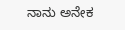ನಾನು ಅನೇಕ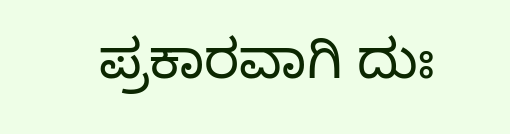ಪ್ರಕಾರವಾಗಿ ದುಃ